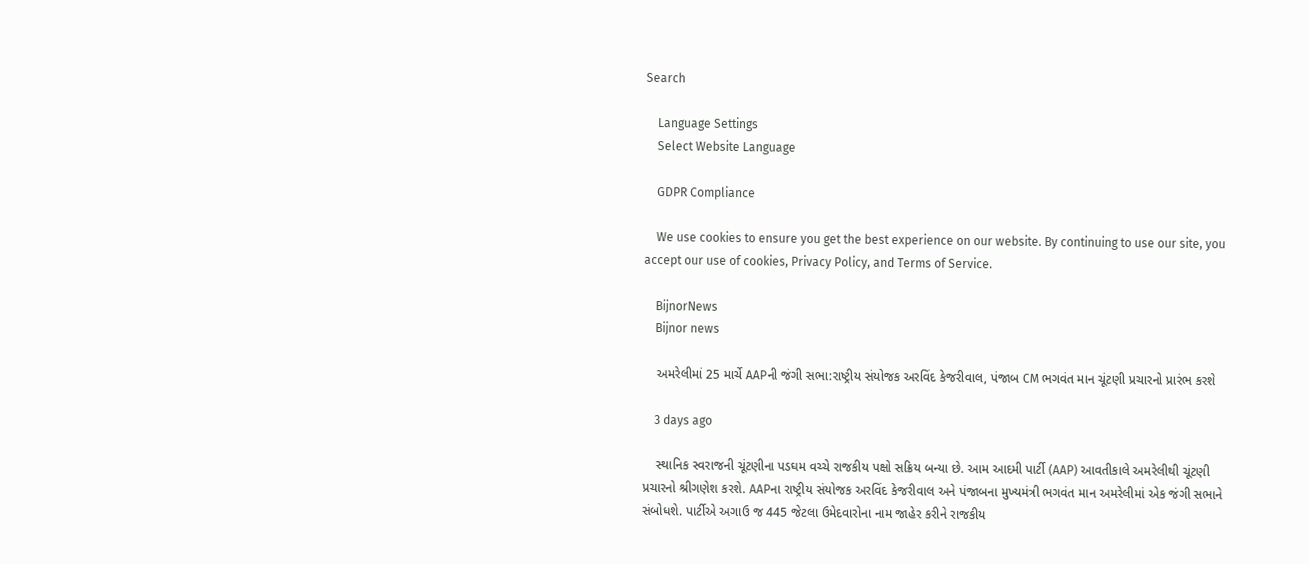Search

    Language Settings
    Select Website Language

    GDPR Compliance

    We use cookies to ensure you get the best experience on our website. By continuing to use our site, you accept our use of cookies, Privacy Policy, and Terms of Service.

    BijnorNews
    Bijnor news

    અમરેલીમાં 25 માર્ચે AAPની જંગી સભા:રાષ્ટ્રીય સંયોજક અરવિંદ કેજરીવાલ, પંજાબ CM ભગવંત માન ચૂંટણી પ્રચારનો પ્રારંભ કરશે

    3 days ago

    સ્થાનિક સ્વરાજની ચૂંટણીના પડઘમ વચ્ચે રાજકીય પક્ષો સક્રિય બન્યા છે. આમ આદમી પાર્ટી (AAP) આવતીકાલે અમરેલીથી ચૂંટણી પ્રચારનો શ્રીગણેશ કરશે. AAPના રાષ્ટ્રીય સંયોજક અરવિંદ કેજરીવાલ અને પંજાબના મુખ્યમંત્રી ભગવંત માન અમરેલીમાં એક જંગી સભાને સંબોધશે. પાર્ટીએ અગાઉ જ 445 જેટલા ઉમેદવારોના નામ જાહેર કરીને રાજકીય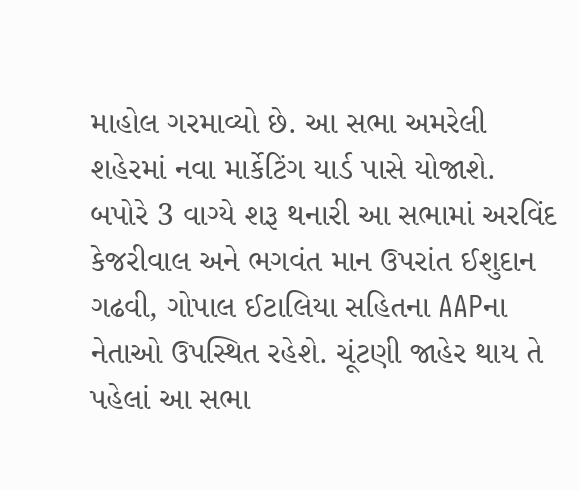માહોલ ગરમાવ્યો છે. આ સભા અમરેલી શહેરમાં નવા માર્કેટિંગ યાર્ડ પાસે યોજાશે. બપોરે 3 વાગ્યે શરૂ થનારી આ સભામાં અરવિંદ કેજરીવાલ અને ભગવંત માન ઉપરાંત ઈશુદાન ગઢવી, ગોપાલ ઈટાલિયા સહિતના AAPના નેતાઓ ઉપસ્થિત રહેશે. ચૂંટણી જાહેર થાય તે પહેલાં આ સભા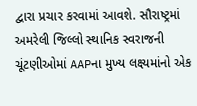દ્વારા પ્રચાર કરવામાં આવશે. સૌરાષ્ટ્રમાં અમરેલી જિલ્લો સ્થાનિક સ્વરાજની ચૂંટણીઓમાં AAPના મુખ્ય લક્ષ્યમાંનો એક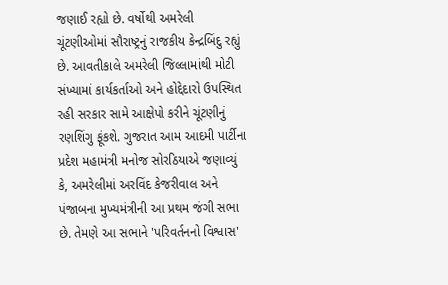જણાઈ રહ્યો છે. વર્ષોથી અમરેલી ચૂંટણીઓમાં સૌરાષ્ટ્રનું રાજકીય કેન્દ્રબિંદુ રહ્યું છે. આવતીકાલે અમરેલી જિલ્લામાંથી મોટી સંખ્યામાં કાર્યકર્તાઓ અને હોદ્દેદારો ઉપસ્થિત રહી સરકાર સામે આક્ષેપો કરીને ચૂંટણીનું રણશિંગુ ફૂંકશે. ગુજરાત આમ આદમી પાર્ટીના પ્રદેશ મહામંત્રી મનોજ સોરઠિયાએ જણાવ્યું કે, અમરેલીમાં અરવિંદ કેજરીવાલ અને પંજાબના મુખ્યમંત્રીની આ પ્રથમ જંગી સભા છે. તેમણે આ સભાને 'પરિવર્તનનો વિશ્વાસ'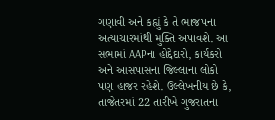ગણાવી અને કહ્યું કે તે ભાજપના અત્યાચારમાંથી મુક્તિ અપાવશે. આ સભામાં AAPના હોદ્દેદારો, કાર્યકરો અને આસપાસના જિલ્લાના લોકો પણ હાજર રહેશે. ઉલ્લેખનીય છે કે, તાજેતરમાં 22 તારીખે ગુજરાતના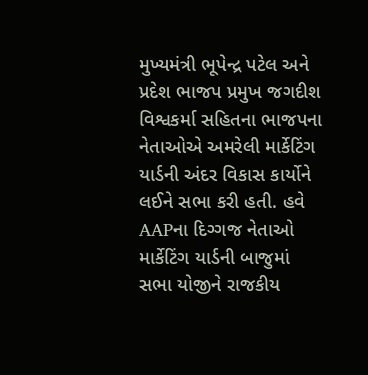મુખ્યમંત્રી ભૂપેન્દ્ર પટેલ અને પ્રદેશ ભાજપ પ્રમુખ જગદીશ વિશ્વકર્મા સહિતના ભાજપના નેતાઓએ અમરેલી માર્કેટિંગ યાર્ડની અંદર વિકાસ કાર્યોને લઈને સભા કરી હતી. હવે AAPના દિગ્ગજ નેતાઓ માર્કેટિંગ યાર્ડની બાજુમાં સભા યોજીને રાજકીય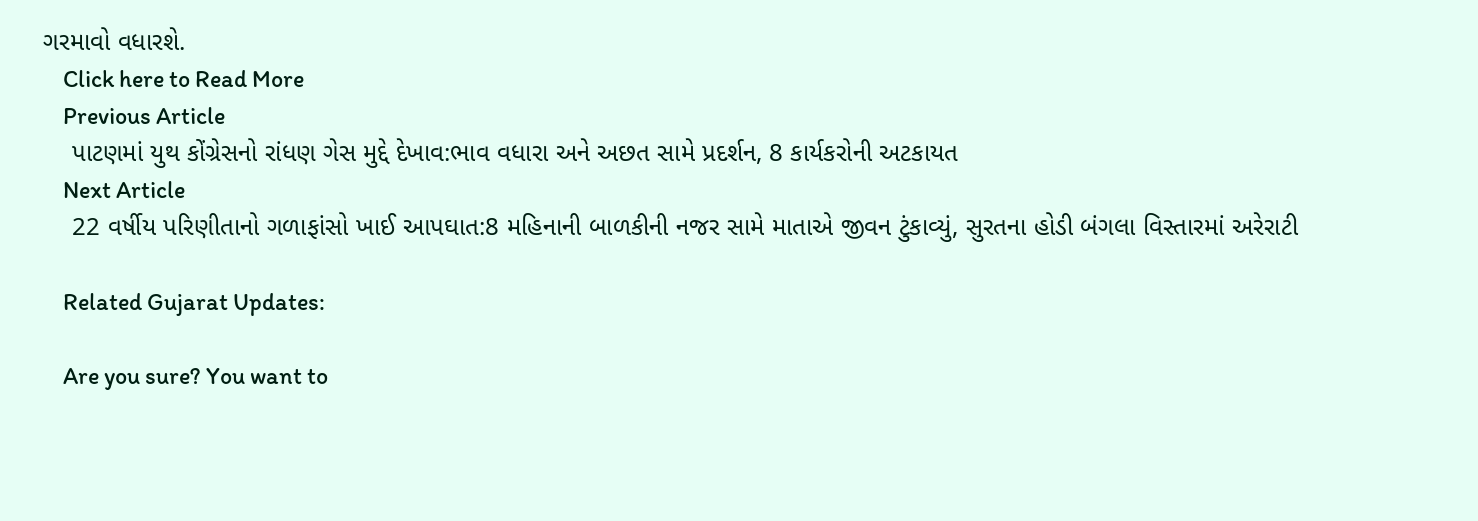ગરમાવો વધારશે.
    Click here to Read More
    Previous Article
    પાટણમાં યુથ કોંગ્રેસનો રાંધણ ગેસ મુદ્દે દેખાવ:ભાવ વધારા અને અછત સામે પ્રદર્શન, 8 કાર્યકરોની અટકાયત
    Next Article
    22 વર્ષીય પરિણીતાનો ગળાફાંસો ખાઈ આપઘાત:8 મહિનાની બાળકીની નજર સામે માતાએ જીવન ટુંકાવ્યું, સુરતના હોડી બંગલા વિસ્તારમાં અરેરાટી

    Related Gujarat Updates:

    Are you sure? You want to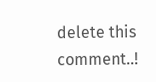delete this comment..!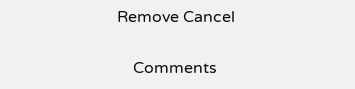Remove Cancel

    Comments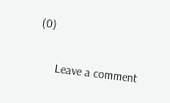(0)

      Leave a comment